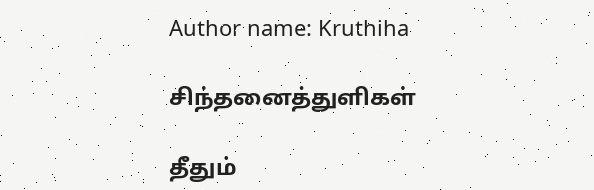Author name: Kruthiha

சிந்தனைத்துளிகள்

தீதும்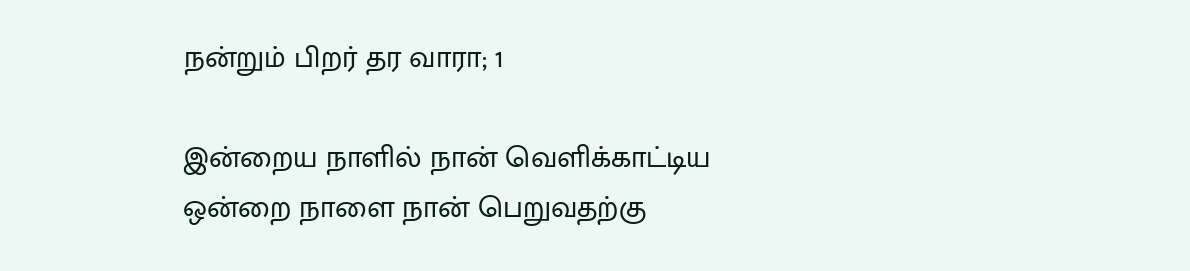நன்றும் பிறர் தர வாரா; 1

இன்றைய நாளில் நான் வெளிக்காட்டிய ஒன்றை நாளை நான் பெறுவதற்கு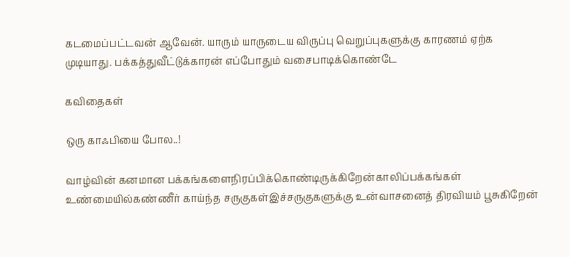கடமைப்பட்டவன் ஆவேன். யாரும் யாருடைய விருப்பு வெறுப்புகளுக்கு காரணம் ஏற்க முடியாது. பக்கத்துவீட்டுக்காரன் எப்போதும் வசைபாடிக்கொண்டே

கவிதைகள்

ஒரு காஃபியை போல..!

வாழ்வின் கனமான பக்கங்களைநிரப்பிக்கொண்டிருக்கிறேன்காலிப்பக்கங்கள் உண்மையில்கண்ணீர் காய்ந்த சருகுகள்இச்சருகுகளுக்கு உன்வாசனைத் திரவியம் பூசுகிறேன்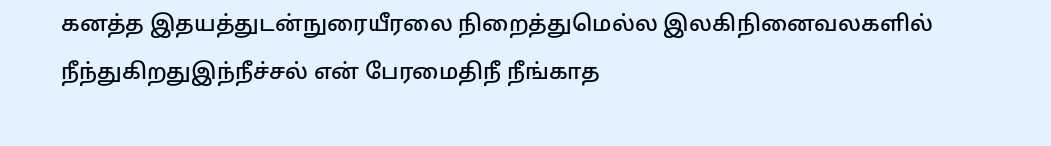கனத்த இதயத்துடன்நுரையீரலை நிறைத்துமெல்ல இலகிநினைவலகளில் நீந்துகிறதுஇந்நீச்சல் என் பேரமைதிநீ நீங்காத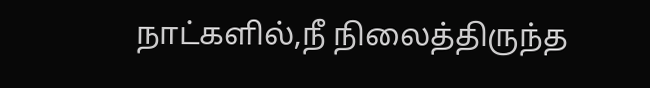நாட்களில்,நீ நிலைத்திருந்த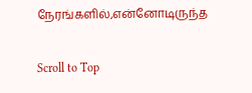நேரங்களில்,என்னோடிருந்த

Scroll to Top